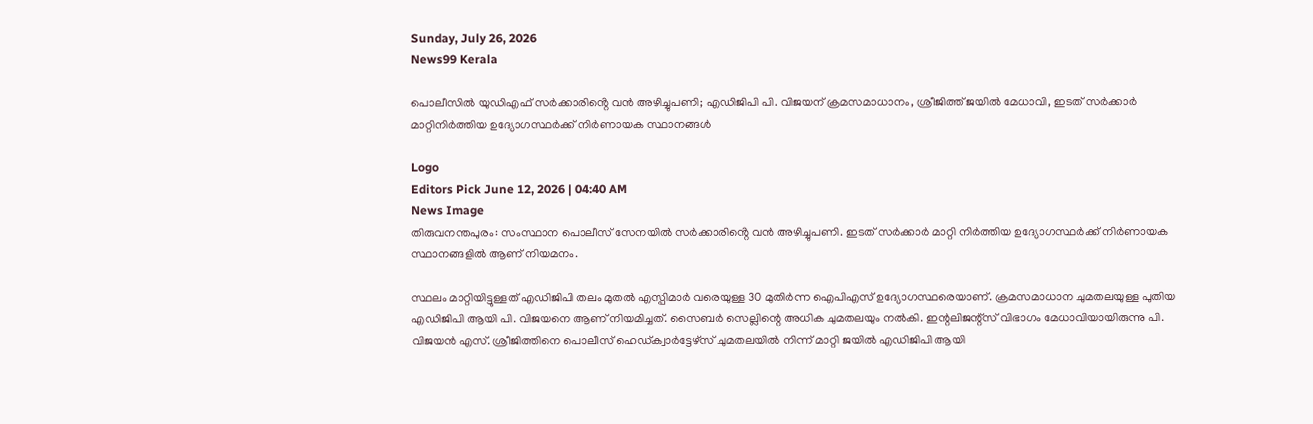Sunday, July 26, 2026
News99 Kerala

പൊലീസില്‍ യുഡിഎഫ് സർക്കാരിൻ്റെ വൻ അഴിച്ചുപണി; എഡിജിപി പി. വിജയന് ക്രമസമാധാനം, ശ്രീജിത്ത് ജയില്‍ മേധാവി, ഇടത് സര്‍ക്കാര്‍ മാറ്റിനിര്‍ത്തിയ ഉദ്യോഗസ്ഥര്‍ക്ക് നിര്‍ണായക സ്ഥാനങ്ങള്‍

Logo
Editors Pick June 12, 2026 | 04:40 AM
News Image
തിരുവനന്തപുരം: സംസ്ഥാന പൊലീസ് സേനയില്‍ സർക്കാരിൻ്റെ വൻ അഴിച്ചുപണി. ഇടത് സർക്കാർ മാറ്റി നിർത്തിയ ഉദ്യോഗസ്ഥർക്ക് നിർണായക സ്ഥാനങ്ങളില്‍ ആണ് നിയമനം.

സ്ഥലം മാറ്റിയിട്ടുള്ളത് എഡിജിപി തലം മുതല്‍ എസ്പിമാർ വരെയുള്ള 30 മുതിർന്ന ഐപിഎസ് ഉദ്യോഗസ്ഥരെയാണ്. ക്രമസമാധാന ചുമതലയുള്ള പുതിയ എഡിജിപി ആയി പി. വിജയനെ ആണ് നിയമിച്ചത്. സൈബർ സെല്ലിന്റെ അധിക ചുമതലയും നല്‍കി. ഇന്റലിജന്റ്സ് വിഭാഗം മേധാവിയായിരുന്നു പി. വിജയൻ എസ്. ശ്രീജിത്തിനെ പൊലീസ് ഹെഡ്ക്വാർട്ടേഴ്സ് ചുമതലയില്‍ നിന്ന് മാറ്റി ജയില്‍ എഡിജിപി ആയി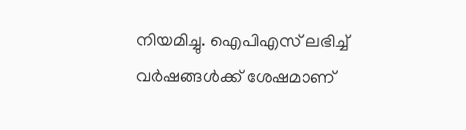നിയമിച്ചു. ഐപിഎസ് ലഭിച്ച്‌ വർഷങ്ങള്‍ക്ക് ശേഷമാണ്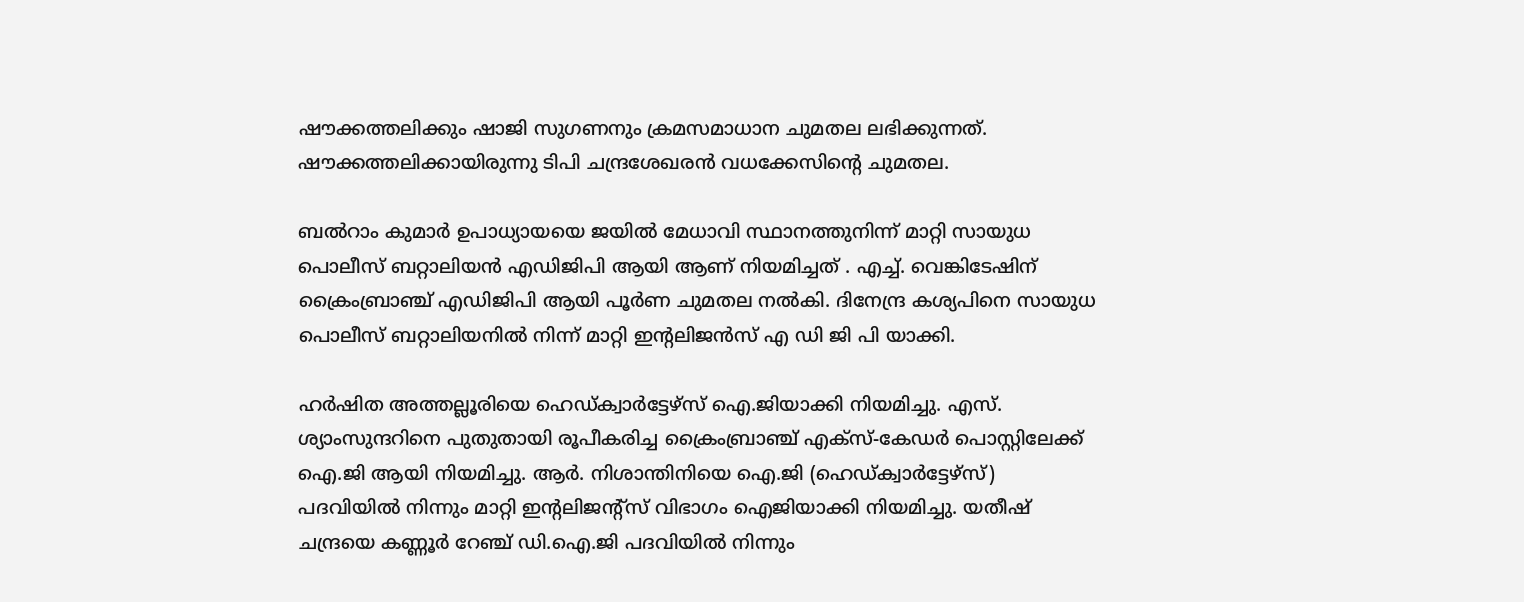ഷൗക്കത്തലിക്കും ഷാജി സുഗണനും ക്രമസമാധാന ചുമതല ലഭിക്കുന്നത്. ഷൗക്കത്തലിക്കായിരുന്നു ടിപി ചന്ദ്രശേഖരൻ വധക്കേസിന്റെ ചുമതല.

ബല്‍റാം കുമാർ ഉപാധ്യായയെ ജയില്‍ മേധാവി സ്ഥാനത്തുനിന്ന് മാറ്റി സായുധ പൊലീസ് ബറ്റാലിയൻ എഡിജിപി ആയി ആണ് നിയമിച്ചത് . എച്ച്‌. വെങ്കിടേഷിന് ക്രൈംബ്രാഞ്ച് എഡിജിപി ആയി പൂർണ ചുമതല നല്‍കി. ദിനേന്ദ്ര കശ്യപിനെ സായുധ പൊലീസ് ബറ്റാലിയനില്‍ നിന്ന് മാറ്റി ഇന്റലിജൻസ് എ ഡി ജി പി യാക്കി.

ഹർഷിത അത്തല്ലൂരിയെ ഹെഡ്ക്വാർട്ടേഴ്സ് ഐ.ജിയാക്കി നിയമിച്ചു. എസ്. ശ്യാംസുന്ദറിനെ പുതുതായി രൂപീകരിച്ച ക്രൈംബ്രാഞ്ച് എക്സ്-കേഡർ പൊസ്റ്റിലേക്ക് ഐ.ജി ആയി നിയമിച്ചു. ആർ. നിശാന്തിനിയെ ഐ.ജി (ഹെഡ്ക്വാർട്ടേഴ്സ്) പദവിയില്‍ നിന്നും മാറ്റി ഇന്റലിജന്റ്സ് വിഭാഗം ഐജിയാക്കി നിയമിച്ചു. യതീഷ് ചന്ദ്രയെ കണ്ണൂർ റേഞ്ച് ഡി.ഐ.ജി പദവിയില്‍ നിന്നും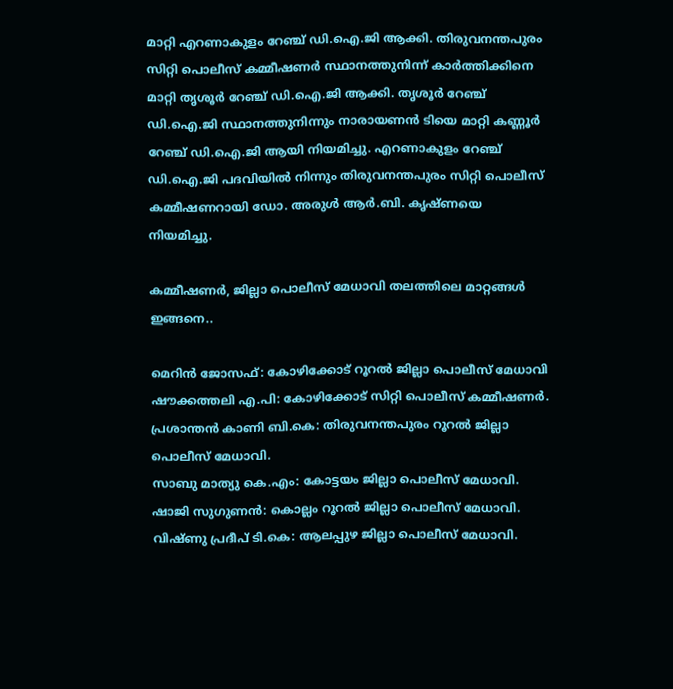മാറ്റി എറണാകുളം റേഞ്ച് ഡി.ഐ.ജി ആക്കി. തിരുവനന്തപുരം സിറ്റി പൊലീസ് കമ്മീഷണർ സ്ഥാനത്തുനിന്ന് കാർത്തിക്കിനെ മാറ്റി തൃശൂർ റേഞ്ച് ഡി.ഐ.ജി ആക്കി. തൃശൂർ റേഞ്ച് ഡി.ഐ.ജി സ്ഥാനത്തുനിന്നും നാരായണൻ ടിയെ മാറ്റി കണ്ണൂർ റേഞ്ച് ഡി.ഐ.ജി ആയി നിയമിച്ചു. എറണാകുളം റേഞ്ച് ഡി.ഐ.ജി പദവിയില്‍ നിന്നും തിരുവനന്തപുരം സിറ്റി പൊലീസ് കമ്മീഷണറായി ഡോ. അരുള്‍ ആർ.ബി. കൃഷ്ണയെ നിയമിച്ചു.

കമ്മീഷണർ, ജില്ലാ പൊലീസ് മേധാവി തലത്തിലെ മാറ്റങ്ങള്‍ ഇങ്ങനെ..

മെറിൻ ജോസഫ്: കോഴിക്കോട് റൂറല്‍ ജില്ലാ പൊലീസ് മേധാവി
ഷൗക്കത്തലി എ.പി: കോഴിക്കോട് സിറ്റി പൊലീസ് കമ്മീഷണർ.
പ്രശാന്തൻ കാണി ബി.കെ: തിരുവനന്തപുരം റൂറല്‍ ജില്ലാ പൊലീസ് മേധാവി.
സാബു മാത്യു കെ.എം: കോട്ടയം ജില്ലാ പൊലീസ് മേധാവി.
ഷാജി സുഗുണൻ: കൊല്ലം റൂറല്‍ ജില്ലാ പൊലീസ് മേധാവി.
വിഷ്ണു പ്രദീപ് ടി.കെ: ആലപ്പുഴ ജില്ലാ പൊലീസ് മേധാവി.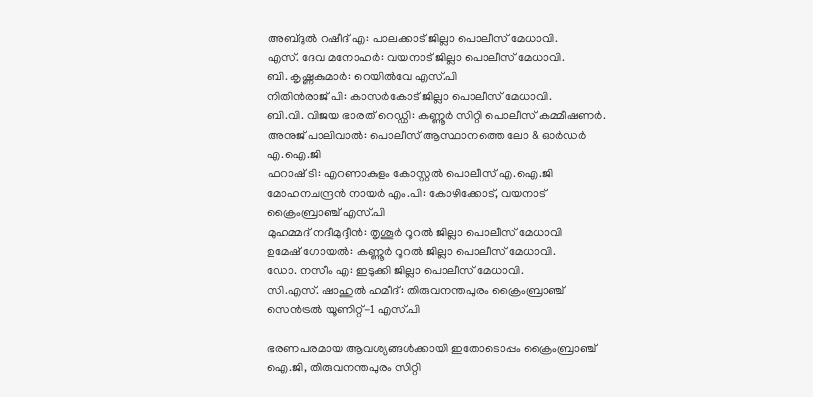അബ്ദുല്‍ റഷീദ് എ: പാലക്കാട് ജില്ലാ പൊലീസ് മേധാവി.
എസ്. ദേവ മനോഹർ: വയനാട് ജില്ലാ പൊലീസ് മേധാവി.
ബി. കൃഷ്ണകുമാർ: റെയില്‍വേ എസ്.പി
നിതിൻരാജ് പി: കാസർകോട് ജില്ലാ പൊലീസ് മേധാവി.
ബി.വി. വിജയ ഭാരത് റെഡ്ഡി: കണ്ണൂർ സിറ്റി പൊലീസ് കമ്മീഷണർ.
അനുജ് പാലിവാല്‍: പൊലീസ് ആസ്ഥാനത്തെ ലോ & ഓർഡർ എ.ഐ.ജി
ഫറാഷ് ടി: എറണാകുളം കോസ്റ്റല്‍ പൊലീസ് എ.ഐ.ജി
മോഹനചന്ദ്രൻ നായർ എം.പി: കോഴിക്കോട്, വയനാട് ക്രൈംബ്രാഞ്ച് എസ്.പി
മുഹമ്മദ് നദീമുദ്ദീൻ: തൃശൂർ റൂറല്‍ ജില്ലാ പൊലീസ് മേധാവി
ഉമേഷ് ഗോയല്‍: കണ്ണൂർ റൂറല്‍ ജില്ലാ പൊലീസ് മേധാവി.
ഡോ. നസീം എ: ഇടുക്കി ജില്ലാ പൊലീസ് മേധാവി.
സി.എസ്. ഷാഹുല്‍ ഹമീദ്: തിരുവനന്തപുരം ക്രൈംബ്രാഞ്ച് സെൻട്രല്‍ യൂണിറ്റ്-1 എസ്.പി

ഭരണപരമായ ആവശ്യങ്ങള്‍ക്കായി ഇതോടൊപ്പം ക്രൈംബ്രാഞ്ച് ഐ.ജി, തിരുവനന്തപുരം സിറ്റി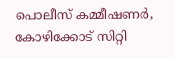പൊലീസ് കമ്മീഷണർ, കോഴിക്കോട് സിറ്റി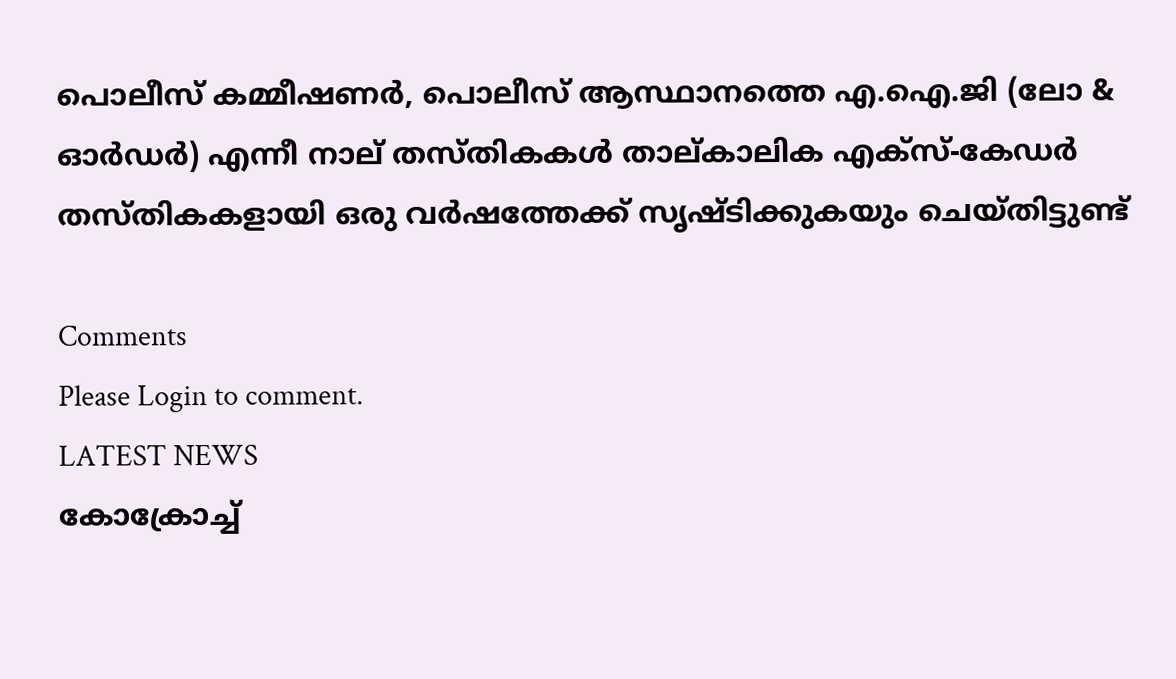പൊലീസ് കമ്മീഷണർ, പൊലീസ് ആസ്ഥാനത്തെ എ.ഐ.ജി (ലോ & ഓർഡർ) എന്നീ നാല് തസ്തികകള്‍ താല്കാലിക എക്സ്-കേഡർ തസ്തികകളായി ഒരു വർഷത്തേക്ക് സൃഷ്ടിക്കുകയും ചെയ്തിട്ടുണ്ട്

Comments
Please Login to comment.
LATEST NEWS
കോക്രോച്ച്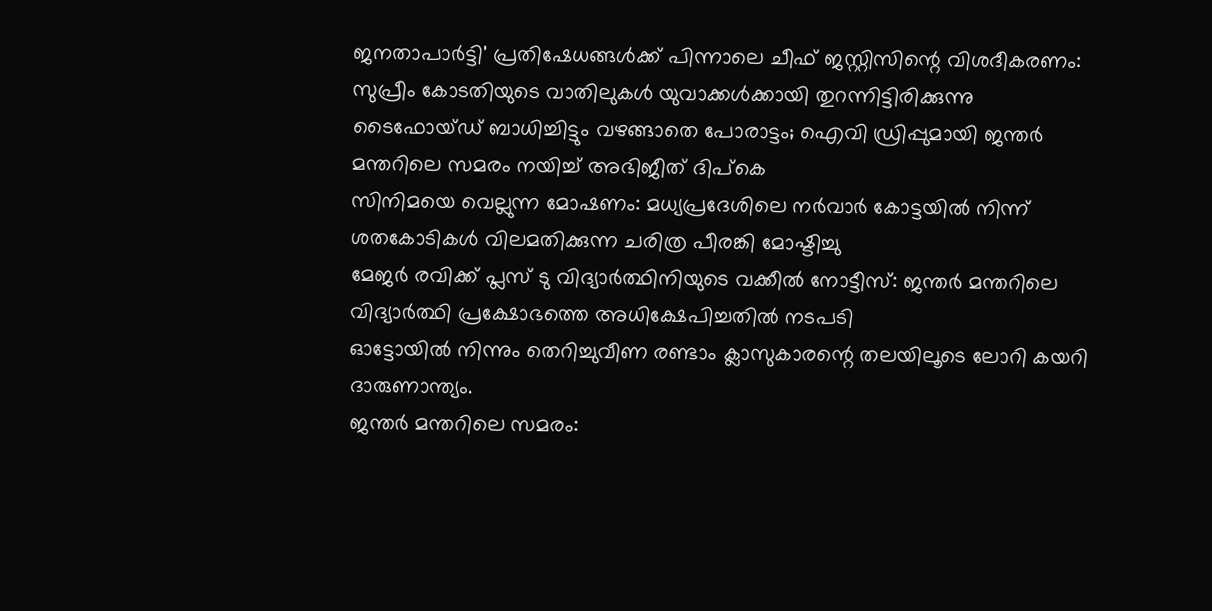ജനതാപാർട്ടി' പ്രതിഷേധങ്ങൾക്ക് പിന്നാലെ ചീഫ് ജസ്റ്റിസിന്റെ വിശദീകരണം: സുപ്രീം കോടതിയുടെ വാതിലുകൾ യുവാക്കൾക്കായി തുറന്നിട്ടിരിക്കുന്നു
ടൈഫോയ്ഡ് ബാധിച്ചിട്ടും വഴങ്ങാതെ പോരാട്ടം; ഐവി ഡ്രിപ്പുമായി ജന്തർ മന്തറിലെ സമരം നയിച്ച് അഭിജീത് ദിപ്‌കെ
സിനിമയെ വെല്ലുന്ന മോഷണം: മധ്യപ്രദേശിലെ നർവാർ കോട്ടയിൽ നിന്ന് ശതകോടികൾ വിലമതിക്കുന്ന ചരിത്ര പീരങ്കി മോഷ്ടിച്ചു
മേജർ രവിക്ക് പ്ലസ് ടു വിദ്യാർത്ഥിനിയുടെ വക്കീൽ നോട്ടീസ്: ജന്തർ മന്തറിലെ വിദ്യാർത്ഥി പ്രക്ഷോഭത്തെ അധിക്ഷേപിച്ചതിൽ നടപടി
ഓട്ടോയിൽ നിന്നും തെറിച്ചുവീണ രണ്ടാം ക്ലാസുകാരന്റെ തലയിലൂടെ ലോറി കയറി ദാരുണാന്ത്യം.
ജന്തർ മന്തറിലെ സമരം: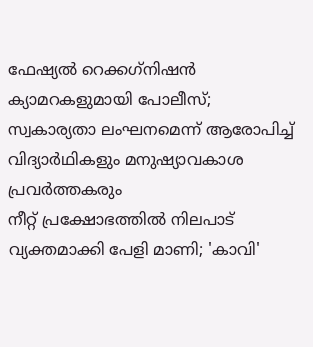ഫേഷ്യൽ റെക്കഗ്‌നിഷൻ ക്യാമറകളുമായി പോലീസ്; സ്വകാര്യതാ ലംഘനമെന്ന് ആരോപിച്ച് വിദ്യാർഥികളും മനുഷ്യാവകാശ പ്രവർത്തകരും
നീറ്റ് പ്രക്ഷോഭത്തിൽ നിലപാട് വ്യക്തമാക്കി പേളി മാണി; 'കാവി'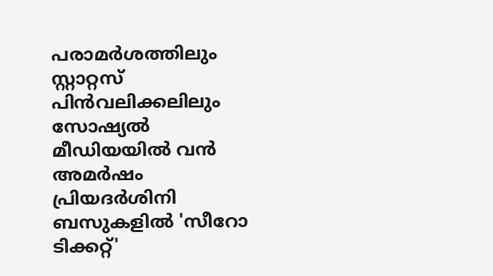പരാമർശത്തിലും സ്റ്റാറ്റസ് പിൻവലിക്കലിലും സോഷ്യൽ മീഡിയയിൽ വൻ അമർഷം
പ്രിയദർശിനി ബസുകളിൽ 'സീറോ ടിക്കറ്റ്'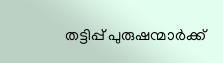തട്ടിപ്പ് പുരുഷന്മാർക്ക്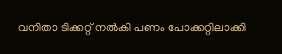വനിതാ ടിക്കറ്റ് നൽകി പണം പോക്ക‌റ്റിലാക്കി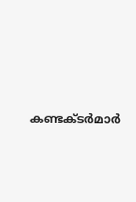കണ്ടക്ടർമാർ